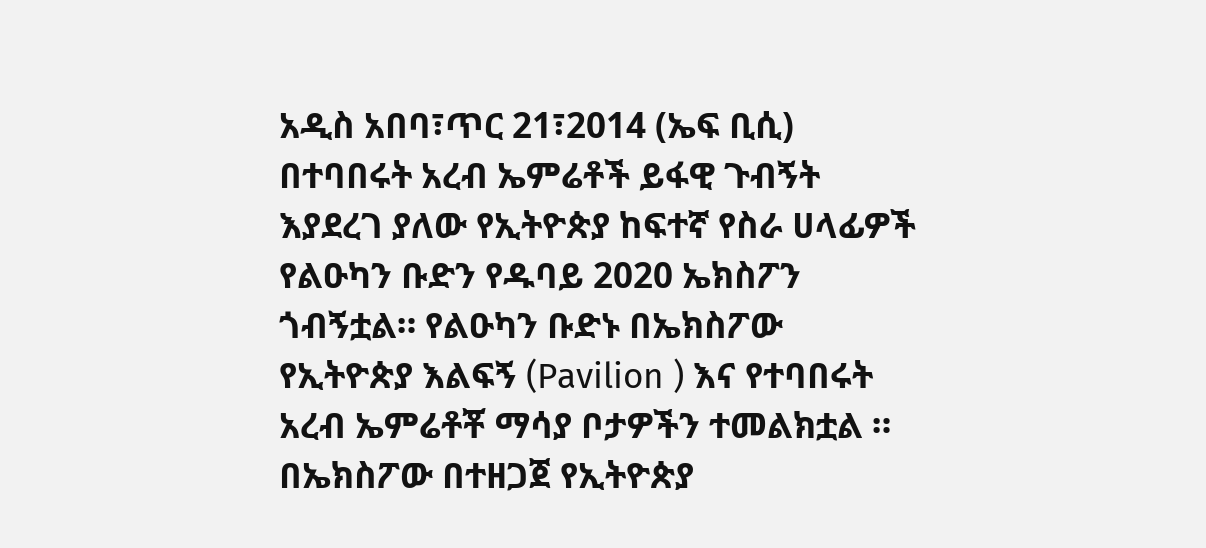አዲስ አበባ፣ጥር 21፣2014 (ኤፍ ቢሲ) በተባበሩት አረብ ኤምሬቶች ይፋዊ ጉብኝት እያደረገ ያለው የኢትዮጵያ ከፍተኛ የስራ ሀላፊዎች የልዑካን ቡድን የዱባይ 2020 ኤክስፖን ጎብኝቷል። የልዑካን ቡድኑ በኤክስፖው የኢትዮጵያ እልፍኝ (Pavilion ) እና የተባበሩት አረብ ኤምሬቶቾ ማሳያ ቦታዎችን ተመልክቷል ። በኤክስፖው በተዘጋጀ የኢትዮጵያ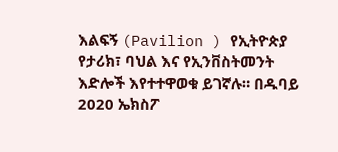እልፍኝ (Pavilion ) የኢትዮጵያ የታሪክ፣ ባህል እና የኢንቨስትመንት እድሎች እየተተዋወቁ ይገኛሉ። በዱባይ 2020 ኤክስፖ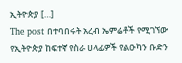ኢትዮጵያ […]
The post በተባበሩት አረብ ኤምሬቶች የሚገኘው የኢትዮጵያ ከፍተኛ የስራ ሀላፊዎች የልዑካን ቡድን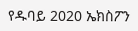የዱባይ 2020 ኤክስፖን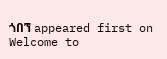ጎበኘ appeared first on Welcome to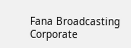Fana Broadcasting Corporate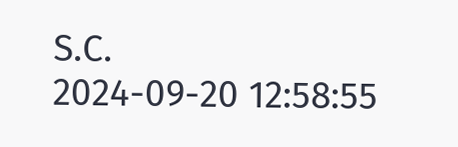S.C.
2024-09-20 12:58:55